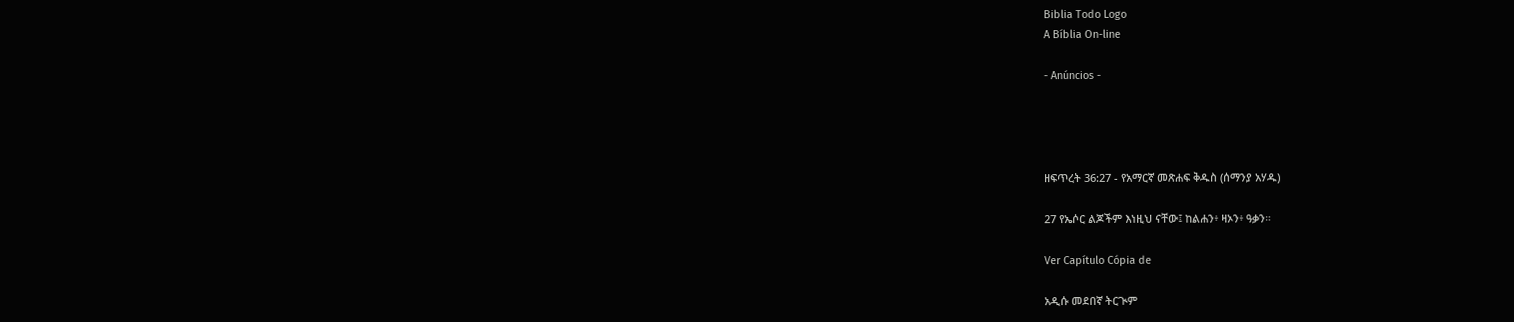Biblia Todo Logo
A Bíblia On-line

- Anúncios -




ዘፍጥረት 36:27 - የአማርኛ መጽሐፍ ቅዱስ (ሰማንያ አሃዱ)

27 የኤሶር ልጆችም እነዚህ ናቸው፤ ከልሐን፥ ዛኦን፥ ዓቃን።

Ver Capítulo Cópia de

አዲሱ መደበኛ ትርጒም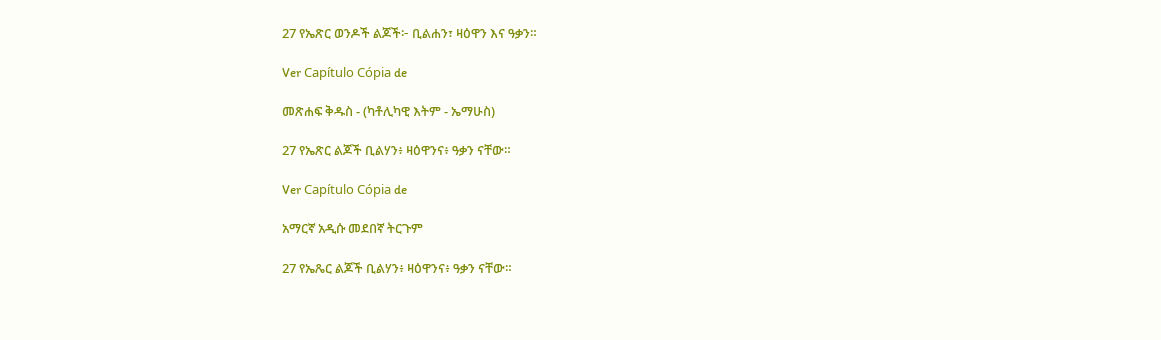27 የኤጽር ወንዶች ልጆች፦ ቢልሐን፣ ዛዕዋን እና ዓቃን።

Ver Capítulo Cópia de

መጽሐፍ ቅዱስ - (ካቶሊካዊ እትም - ኤማሁስ)

27 የኤጽር ልጆች ቢልሃን፥ ዛዕዋንና፥ ዓቃን ናቸው።

Ver Capítulo Cópia de

አማርኛ አዲሱ መደበኛ ትርጉም

27 የኤጼር ልጆች ቢልሃን፥ ዛዕዋንና፥ ዓቃን ናቸው።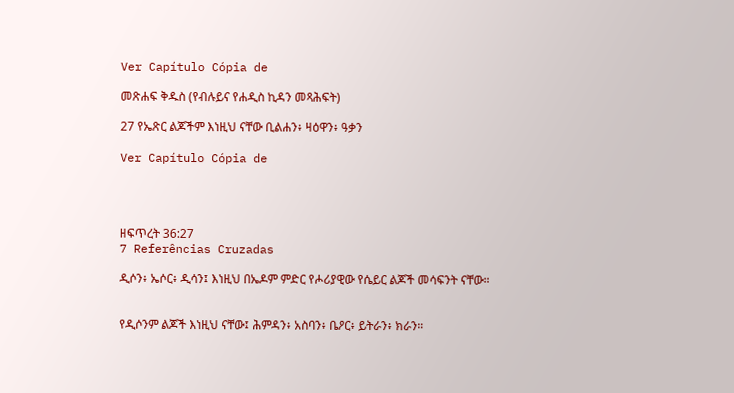Ver Capítulo Cópia de

መጽሐፍ ቅዱስ (የብሉይና የሐዲስ ኪዳን መጻሕፍት)

27 የኤጽር ልጆችም እነዚህ ናቸው ቢልሐን፥ ዛዕዋን፥ ዓቃን

Ver Capítulo Cópia de




ዘፍጥረት 36:27
7 Referências Cruzadas

ዲሶን፥ ኤሶር፥ ዲሳን፤ እነዚህ በኤዶም ምድር የሖሪያዊው የሴይር ልጆች መሳፍንት ናቸው።


የዲሶንም ልጆች እነዚህ ናቸው፤ ሕምዳን፥ አስባን፥ ቤዖር፥ ይትራን፥ ክራን።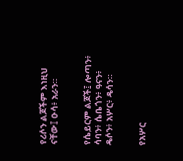የሪሶን ልጆችም እነዚህ ናቸው፤ ዑሳ፥ አራን።


የሴይርም ልጆች፤ ሎጣን፥ ሳባን፥ ሴቤጎን፥ ዓናን፥ ዴሶን፥ አሦር፥ ዴሳን።


የአሦር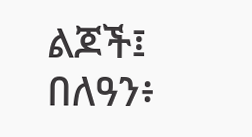ልጆች፤ በለዓን፥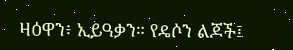ዛዕዋን፥ ኢይዓቃን። የዴሶን ልጆች፤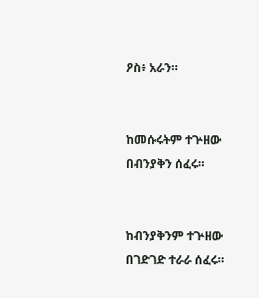ዖስ፥ አራን።


ከመሱሩትም ተጕዘው በብንያቅን ሰፈሩ።


ከብንያቅንም ተጕዘው በገድገድ ተራራ ሰፈሩ።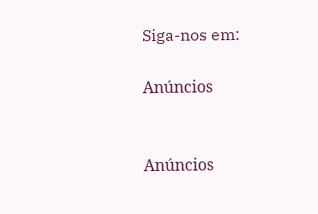Siga-nos em:

Anúncios


Anúncios